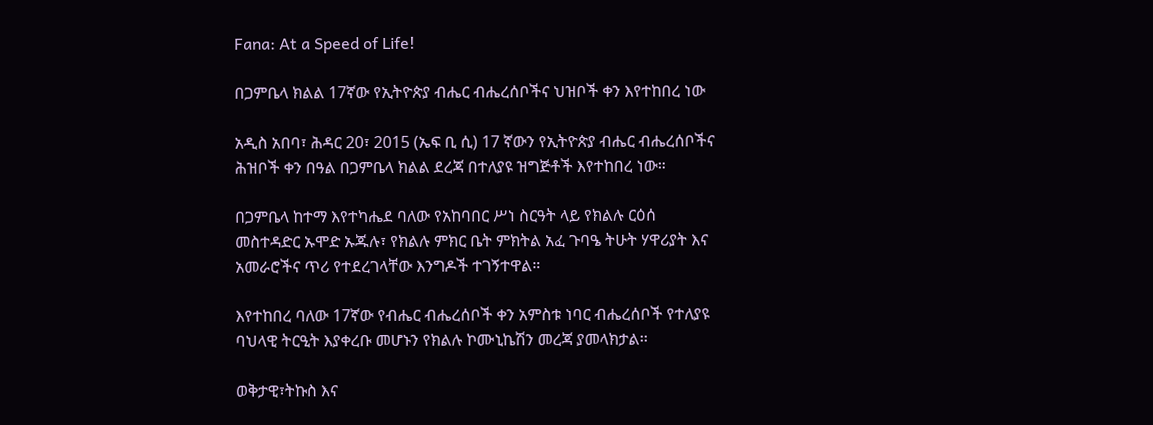Fana: At a Speed of Life!

በጋምቤላ ክልል 17ኛው የኢትዮጵያ ብሔር ብሔረሰቦችና ህዝቦች ቀን እየተከበረ ነው

አዲስ አበባ፣ ሕዳር 20፣ 2015 (ኤፍ ቢ ሲ) 17 ኛውን የኢትዮጵያ ብሔር ብሔረሰቦችና ሕዝቦች ቀን በዓል በጋምቤላ ክልል ደረጃ በተለያዩ ዝግጅቶች እየተከበረ ነው።

በጋምቤላ ከተማ እየተካሔደ ባለው የአከባበር ሥነ ስርዓት ላይ የክልሉ ርዕሰ መስተዳድር ኡሞድ ኡጁሉ፣ የክልሉ ምክር ቤት ምክትል አፈ ጉባዔ ትሁት ሃዋሪያት እና አመራሮችና ጥሪ የተደረገላቸው እንግዶች ተገኝተዋል።

እየተከበረ ባለው 17ኛው የብሔር ብሔረሰቦች ቀን አምስቱ ነባር ብሔረሰቦች የተለያዩ ባህላዊ ትርዒት እያቀረቡ መሆኑን የክልሉ ኮሙኒኬሽን መረጃ ያመላክታል፡፡

ወቅታዊ፣ትኩስ እና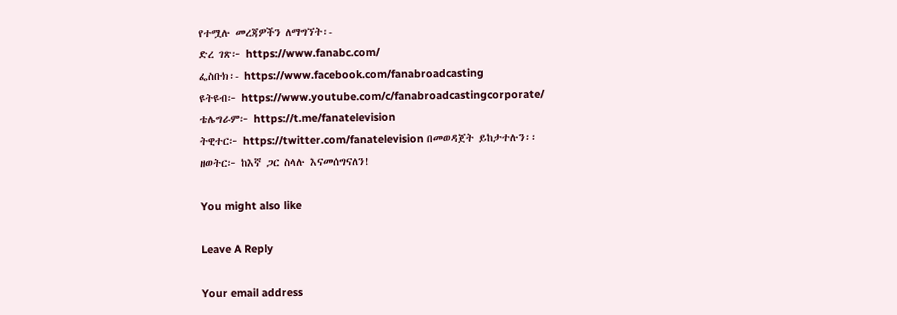የተሟሉ መረጃዎችን ለማግኘት፡-
ድረ ገጽ፦ https://www.fanabc.com/
ፌስቡክ፡- https://www.facebook.com/fanabroadcasting
ዩትዩብ፦ https://www.youtube.com/c/fanabroadcastingcorporate/
ቴሌግራም፦ https://t.me/fanatelevision
ትዊተር፦ https://twitter.com/fanatelevision በመወዳጀት ይከታተሉን፡፡
ዘወትር፦ ከእኛ ጋር ስላሉ እናመሰግናለን!

You might also like

Leave A Reply

Your email address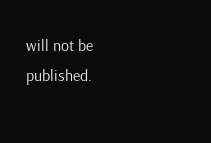will not be published.